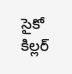సైకో కిల్లర్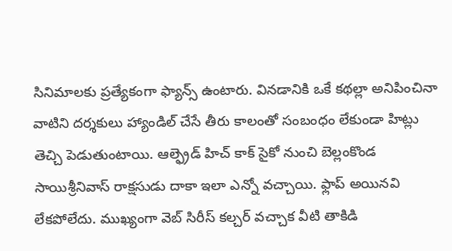సినిమాలకు ప్రత్యేకంగా ఫ్యాన్స్ ఉంటారు. వినడానికి ఒకే కథల్లా అనిపించినా వాటిని దర్శకులు హ్యాండిల్ చేసే తీరు కాలంతో సంబంధం లేకుండా హిట్లు తెచ్చి పెడుతుంటాయి. ఆల్ఫ్రెడ్ హిచ్ కాక్ సైకో నుంచి బెల్లంకొండ సాయిశ్రీనివాస్ రాక్షసుడు దాకా ఇలా ఎన్నో వచ్చాయి. ఫ్లాప్ అయినవి లేకపోలేదు. ముఖ్యంగా వెబ్ సిరీస్ కల్చర్ వచ్చాక వీటి తాకిడి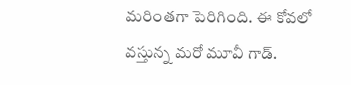మరింతగా పెరిగింది. ఈ కోవలో వస్తున్న మరో మూవీ గాడ్.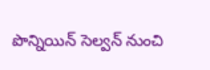పొన్నియిన్ సెల్వన్ నుంచి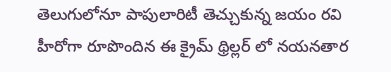తెలుగులోనూ పాపులారిటీ తెచ్చుకున్న జయం రవి హీరోగా రూపొందిన ఈ క్రైమ్ థ్రిల్లర్ లో నయనతార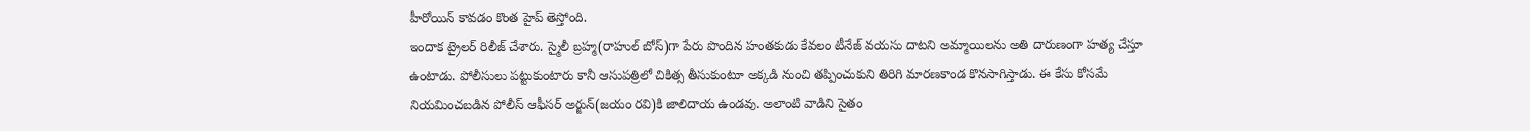హీరోయిన్ కావడం కొంత హైప్ తెస్తోంది.
ఇందాక ట్రైలర్ రిలీజ్ చేశారు. స్మైలీ బ్రహ్మ(రాహుల్ బోస్)గా పేరు పొందిన హంతకుడు కేవలం టీనేజ్ వయసు దాటని అమ్మాయిలను అతి దారుణంగా హత్య చేస్తూ ఉంటాడు. పోలీసులు పట్టుకుంటారు కానీ ఆసుపత్రిలో చికిత్స తీసుకుంటూ అక్కడి నుంచి తప్పించుకుని తిరిగి మారణకాండ కొనసాగిస్తాడు. ఈ కేసు కోసమే నియమించబడిన పోలీస్ ఆఫీసర్ అర్జున్(జయం రవి)కి జాలిదాయ ఉండవు. అలాంటి వాడిని సైతం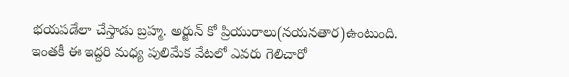భయపడేలా చేస్తాడు బ్రహ్మ. అర్జున్ కో ప్రియురాలు(నయనతార)ఉంటుంది. ఇంతకీ ఈ ఇద్దరి మధ్య పులిమేక వేటలో ఎవరు గెలిచారో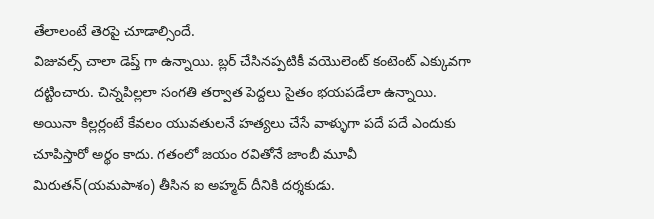తేలాలంటే తెరపై చూడాల్సిందే.
విజువల్స్ చాలా డెప్త్ గా ఉన్నాయి. బ్లర్ చేసినప్పటికీ వయొలెంట్ కంటెంట్ ఎక్కువగా దట్టించారు. చిన్నపిల్లలా సంగతి తర్వాత పెద్దలు సైతం భయపడేలా ఉన్నాయి. అయినా కిల్లర్లంటే కేవలం యువతులనే హత్యలు చేసే వాళ్ళుగా పదే పదే ఎందుకు చూపిస్తారో అర్థం కాదు. గతంలో జయం రవితోనే జాంబీ మూవీ మిరుతన్(యమపాశం) తీసిన ఐ అహ్మద్ దీనికి దర్శకుడు.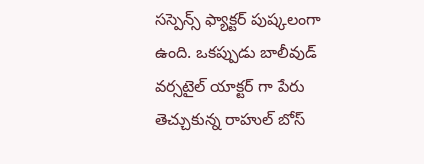సస్పెన్స్ ఫ్యాక్టర్ పుష్కలంగా ఉంది. ఒకప్పుడు బాలీవుడ్ వర్సటైల్ యాక్టర్ గా పేరు తెచ్చుకున్న రాహుల్ బోస్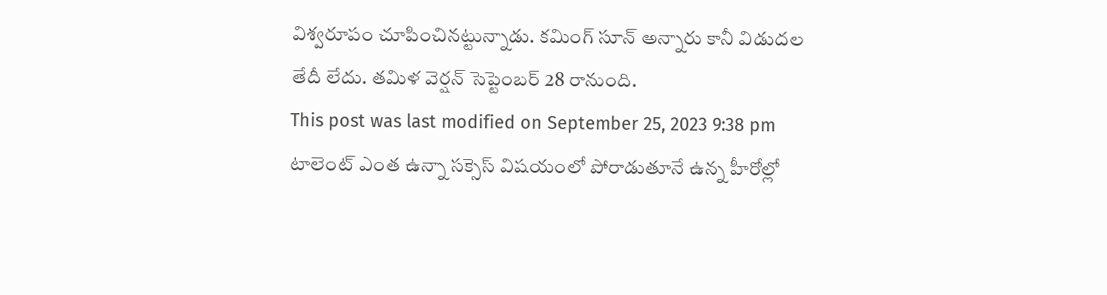విశ్వరూపం చూపించినట్టున్నాడు. కమింగ్ సూన్ అన్నారు కానీ విడుదల తేదీ లేదు. తమిళ వెర్షన్ సెప్టెంబర్ 28 రానుంది.
This post was last modified on September 25, 2023 9:38 pm
టాలెంట్ ఎంత ఉన్నా సక్సెస్ విషయంలో పోరాడుతూనే ఉన్న హీరోల్లో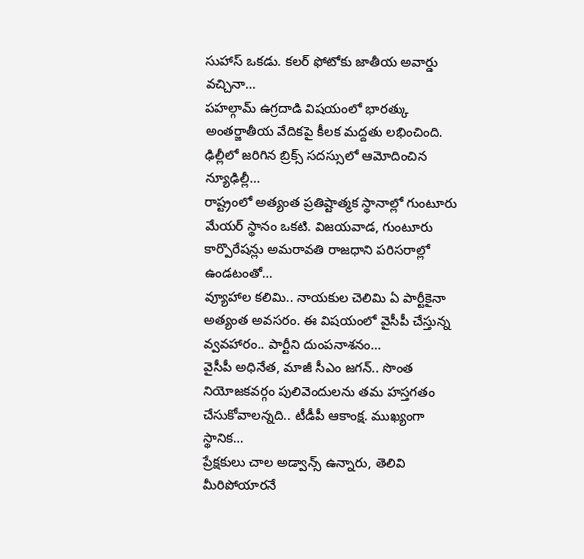సుహాస్ ఒకడు. కలర్ ఫోటోకు జాతీయ అవార్డు వచ్చినా…
పహల్గామ్ ఉగ్రదాడి విషయంలో భారత్కు అంతర్జాతీయ వేదికపై కీలక మద్దతు లభించింది. ఢిల్లీలో జరిగిన బ్రిక్స్ సదస్సులో ఆమోదించిన న్యూఢిల్లీ…
రాష్ట్రంలో అత్యంత ప్రతిష్టాత్మక స్థానాల్లో గుంటూరు మేయర్ స్థానం ఒకటి. విజయవాడ, గుంటూరు కార్పొరేషన్లు అమరావతి రాజధాని పరిసరాల్లో ఉండటంతో…
వ్యూహాల కలిమి.. నాయకుల చెలిమి ఏ పార్టీకైనా అత్యంత అవసరం. ఈ విషయంలో వైసీపీ చేస్తున్న వ్వవహారం.. పార్టీని దుంపనాశనం…
వైసీపీ అధినేత, మాజీ సీఎం జగన్.. సొంత నియోజకవర్గం పులివెందులను తమ హస్తగతం చేసుకోవాలన్నది.. టీడీపీ ఆకాంక్ష. ముఖ్యంగా స్థానిక…
ప్రేక్షకులు చాల అడ్వాన్స్ ఉన్నారు, తెలివి మీరిపోయారనే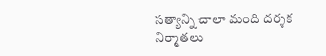సత్యాన్ని చాలా మంది దర్శక నిర్మాతలు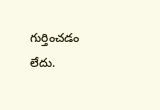గుర్తించడం లేదు.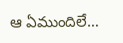ఆ ఏముందిలే…